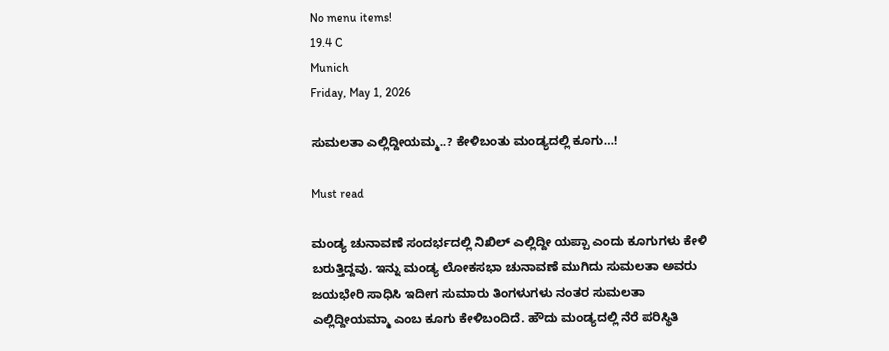No menu items!
19.4 C
Munich
Friday, May 1, 2026

ಸುಮಲತಾ ಎಲ್ಲಿದ್ದೀಯಮ್ಮ..? ಕೇಳಿಬಂತು ಮಂಡ್ಯದಲ್ಲಿ ಕೂಗು…!

Must read

ಮಂಡ್ಯ ಚುನಾವಣೆ ಸಂದರ್ಭದಲ್ಲಿ ನಿಖಿಲ್ ಎಲ್ಲಿದ್ದೀ ಯಪ್ಪಾ ಎಂದು ಕೂಗುಗಳು ಕೇಳಿ ಬರುತ್ತಿದ್ದವು. ಇನ್ನು ಮಂಡ್ಯ ಲೋಕಸಭಾ ಚುನಾವಣೆ ಮುಗಿದು ಸುಮಲತಾ ಅವರು ಜಯಭೇರಿ ಸಾಧಿಸಿ ಇದೀಗ ಸುಮಾರು ತಿಂಗಳುಗಳು ನಂತರ ಸುಮಲತಾ ಎಲ್ಲಿದ್ದೀಯಮ್ಮಾ ಎಂಬ ಕೂಗು ಕೇಳಿಬಂದಿದೆ. ಹೌದು ಮಂಡ್ಯದಲ್ಲಿ ನೆರೆ ಪರಿಸ್ಥಿತಿ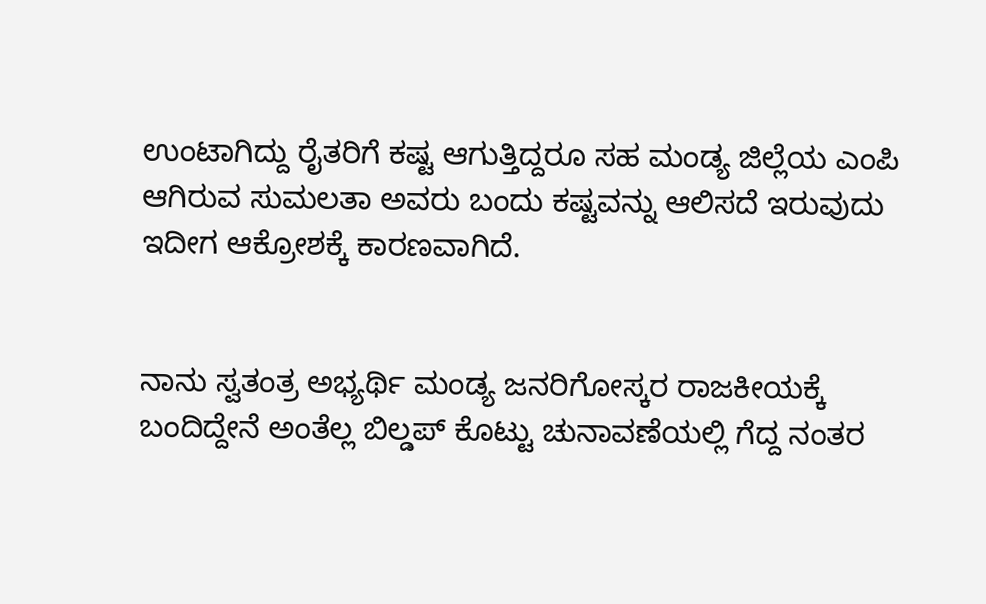ಉಂಟಾಗಿದ್ದು ರೈತರಿಗೆ ಕಷ್ಟ ಆಗುತ್ತಿದ್ದರೂ ಸಹ ಮಂಡ್ಯ ಜಿಲ್ಲೆಯ ಎಂಪಿ ಆಗಿರುವ ಸುಮಲತಾ ಅವರು ಬಂದು ಕಷ್ಟವನ್ನು ಆಲಿಸದೆ ಇರುವುದು ಇದೀಗ ಆಕ್ರೋಶಕ್ಕೆ ಕಾರಣವಾಗಿದೆ.


ನಾನು ಸ್ವತಂತ್ರ ಅಭ್ಯರ್ಥಿ ಮಂಡ್ಯ ಜನರಿಗೋಸ್ಕರ ರಾಜಕೀಯಕ್ಕೆ ಬಂದಿದ್ದೇನೆ ಅಂತೆಲ್ಲ ಬಿಲ್ಡಪ್ ಕೊಟ್ಟು ಚುನಾವಣೆಯಲ್ಲಿ ಗೆದ್ದ ನಂತರ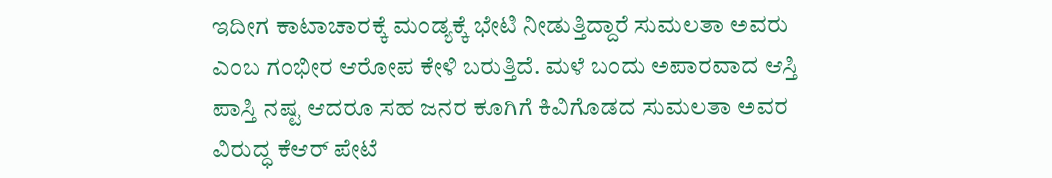ಇದೀಗ ಕಾಟಾಚಾರಕ್ಕೆ ಮಂಡ್ಯಕ್ಕೆ ಭೇಟಿ ನೀಡುತ್ತಿದ್ದಾರೆ ಸುಮಲತಾ ಅವರು ಎಂಬ ಗಂಭೀರ ಆರೋಪ ಕೇಳಿ ಬರುತ್ತಿದೆ. ಮಳೆ ಬಂದು ಅಪಾರವಾದ ಆಸ್ತಿ ಪಾಸ್ತಿ ನಷ್ಟ ಆದರೂ ಸಹ ಜನರ ಕೂಗಿಗೆ ಕಿವಿಗೊಡದ ಸುಮಲತಾ ಅವರ ವಿರುದ್ಧ ಕೆಆರ್ ಪೇಟೆ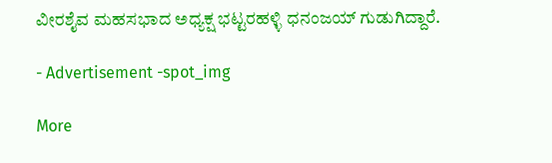ವೀರಶೈವ ಮಹಸಭಾದ ಅಧ್ಯಕ್ಷ ಭಟ್ಟರಹಳ್ಳಿ ಧನಂಜಯ್ ಗುಡುಗಿದ್ದಾರೆ.

- Advertisement -spot_img

More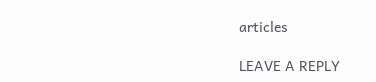articles

LEAVE A REPLY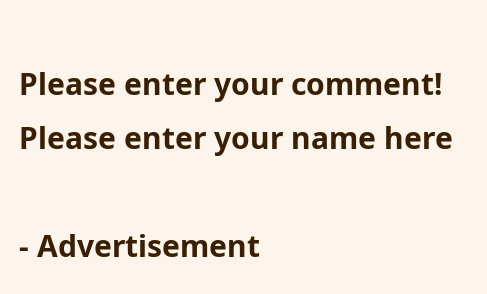Please enter your comment!
Please enter your name here

- Advertisement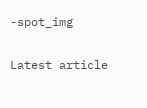-spot_img

Latest article